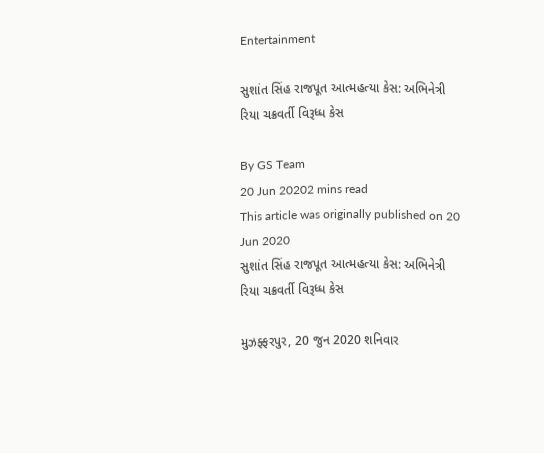Entertainment

સુશાંત સિંહ રાજપૂત આત્મહત્યા કેસ: અભિનેત્રી રિયા ચક્રવર્તી વિરૂધ્ધ કેસ

By GS Team
20 Jun 20202 mins read
This article was originally published on 20 Jun 2020
સુશાંત સિંહ રાજપૂત આત્મહત્યા કેસ: અભિનેત્રી રિયા ચક્રવર્તી વિરૂધ્ધ કેસ

મુઝફ્ફરપુર, 20 જુન 2020 શનિવાર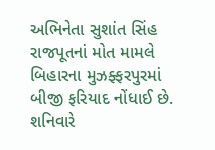અભિનેતા સુશાંત સિંહ રાજપૂતનાં મોત મામલે બિહારના મુઝફ્ફરપુરમાં બીજી ફરિયાદ નોંધાઈ છે. શનિવારે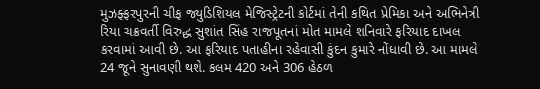મુઝફ્ફરપુરની ચીફ જ્યુડિશિયલ મેજિસ્ટ્રેટની કોર્ટમાં તેની કથિત પ્રેમિકા અને અભિનેત્રી રિયા ચક્રવર્તી વિરુદ્ધ સુશાંત સિંહ રાજપૂતનાં મોત મામલે શનિવારે ફરિયાદ દાખલ કરવામાં આવી છે. આ ફરિયાદ પતાહીના રહેવાસી કુંદન કુમારે નોંધાવી છે. આ મામલે 24 જૂને સુનાવણી થશે. કલમ 420 અને 306 હેઠળ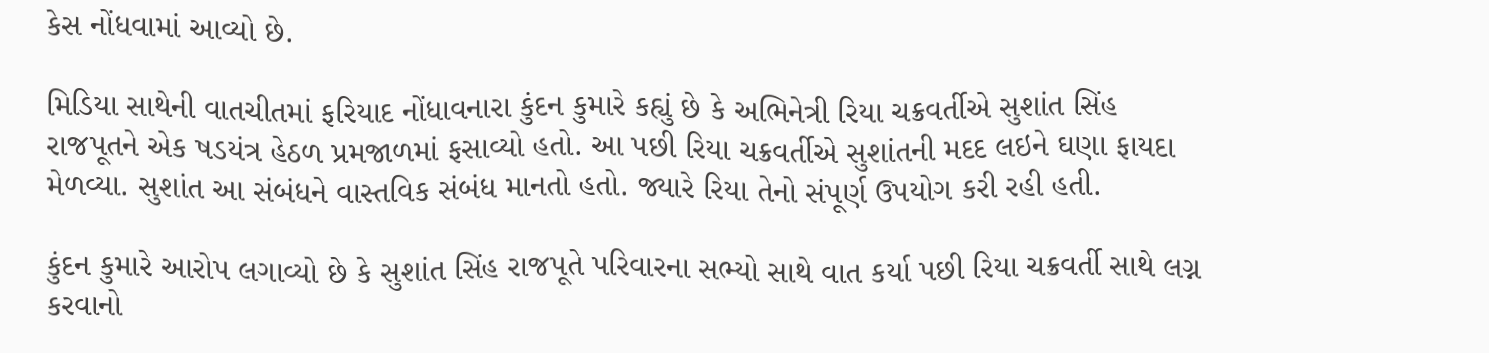કેસ નોંધવામાં આવ્યો છે.

મિડિયા સાથેની વાતચીતમાં ફરિયાદ નોંધાવનારા કુંદન કુમારે કહ્યું છે કે અભિનેત્રી રિયા ચક્રવર્તીએ સુશાંત સિંહ રાજપૂતને એક ષડયંત્ર હેઠળ પ્રમજાળમાં ફસાવ્યો હતો. આ પછી રિયા ચક્રવર્તીએ સુશાંતની મદદ લઇને ઘણા ફાયદા મેળવ્યા. સુશાંત આ સંબંધને વાસ્તવિક સંબંધ માનતો હતો. જ્યારે રિયા તેનો સંપૂર્ણ ઉપયોગ કરી રહી હતી.

કુંદન કુમારે આરોપ લગાવ્યો છે કે સુશાંત સિંહ રાજપૂતે પરિવારના સભ્યો સાથે વાત કર્યા પછી રિયા ચક્રવર્તી સાથે લગ્ન કરવાનો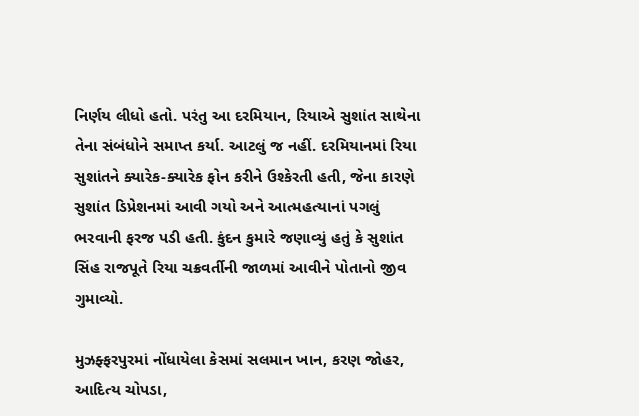નિર્ણય લીધો હતો. પરંતુ આ દરમિયાન, રિયાએ સુશાંત સાથેના તેના સંબંધોને સમાપ્ત કર્યા. આટલું જ નહીં. દરમિયાનમાં રિયા સુશાંતને ક્યારેક-ક્યારેક ફોન કરીને ઉશ્કેરતી હતી, જેના કારણે સુશાંત ડિપ્રેશનમાં આવી ગયો અને આત્મહત્યાનાં પગલું ભરવાની ફરજ પડી હતી. કુંદન કુમારે જણાવ્યું હતું કે સુશાંત સિંહ રાજપૂતે રિયા ચક્રવર્તીની જાળમાં આવીને પોતાનો જીવ ગુમાવ્યો.

મુઝફ્ફરપુરમાં નોંધાયેલા કેસમાં સલમાન ખાન, કરણ જોહર, આદિત્ય ચોપડા,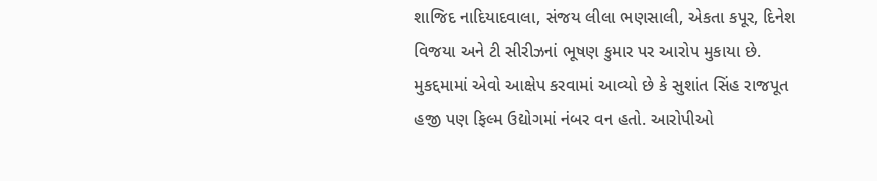શાજિદ નાદિયાદવાલા, સંજય લીલા ભણસાલી, એકતા કપૂર, દિનેશ વિજયા અને ટી સીરીઝનાં ભૂષણ કુમાર પર આરોપ મુકાયા છે. મુકદ્દમામાં એવો આક્ષેપ કરવામાં આવ્યો છે કે સુશાંત સિંહ રાજપૂત હજી પણ ફિલ્મ ઉદ્યોગમાં નંબર વન હતો. આરોપીઓ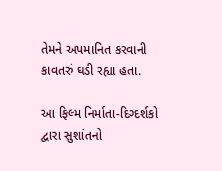તેમને અપમાનિત કરવાની કાવતરું ઘડી રહ્યા હતા.

આ ફિલ્મ નિર્માતા-દિગ્દર્શકો દ્વારા સુશાંતનો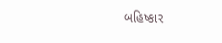બહિષ્કાર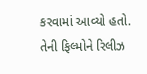કરવામાં આવ્યો હતો. તેની ફિલ્મોને રિલીઝ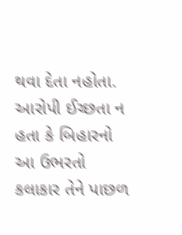થવા દેતા નહોતા. આરોપી ઈચ્છતા ન હતા કે બિહારનો આ ઉભરતો કલાકાર તેને પાછળ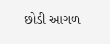છોડી આગળ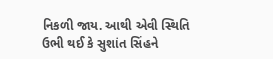નિકળી જાય. આથી એવી સ્થિતિ ઉભી થઈ કે સુશાંત સિંહને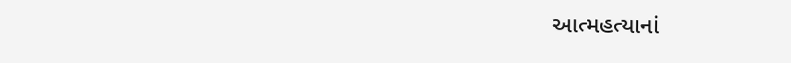આત્મહત્યાનાં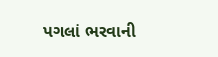પગલાં ભરવાની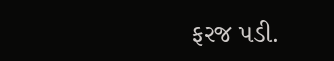ફરજ પડી.